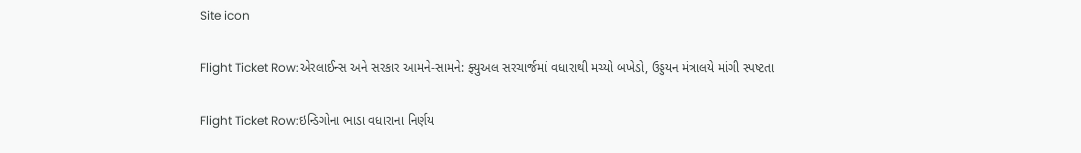Site icon

Flight Ticket Row:એરલાઈન્સ અને સરકાર આમને-સામને: ફ્યુઅલ સરચાર્જમાં વધારાથી મચ્યો બખેડો, ઉડ્ડયન મંત્રાલયે માંગી સ્પષ્ટતા

Flight Ticket Row:ઇન્ડિગોના ભાડા વધારાના નિર્ણય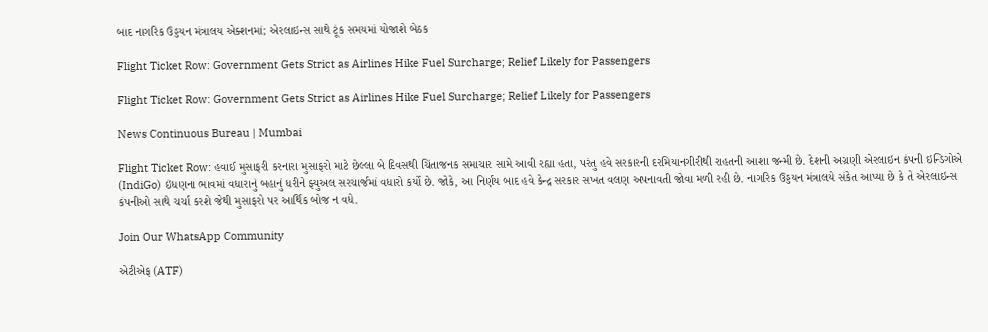બાદ નાગરિક ઉડ્ડયન મંત્રાલય એક્શનમાં; એરલાઇન્સ સાથે ટૂંક સમયમાં યોજાશે બેઠક

Flight Ticket Row: Government Gets Strict as Airlines Hike Fuel Surcharge; Relief Likely for Passengers

Flight Ticket Row: Government Gets Strict as Airlines Hike Fuel Surcharge; Relief Likely for Passengers

News Continuous Bureau | Mumbai

Flight Ticket Row: હવાઈ મુસાફરી કરનારા મુસાફરો માટે છેલ્લા બે દિવસથી ચિંતાજનક સમાચાર સામે આવી રહ્યા હતા, પરંતુ હવે સરકારની દરમિયાનગીરીથી રાહતની આશા જન્મી છે. દેશની અગ્રણી એરલાઇન કંપની ઇન્ડિગોએ (IndiGo) ઇંધણના ભાવમાં વધારાનું બહાનું ધરીને ફ્યુઅલ સરચાર્જમાં વધારો કર્યો છે. જોકે, આ નિર્ણય બાદ હવે કેન્દ્ર સરકાર સખત વલણ અપનાવતી જોવા મળી રહી છે. નાગરિક ઉડ્ડયન મંત્રાલયે સંકેત આપ્યા છે કે તે એરલાઇન્સ કંપનીઓ સાથે ચર્ચા કરશે જેથી મુસાફરો પર આર્થિક બોજ ન વધે.

Join Our WhatsApp Community

એટીએફ (ATF)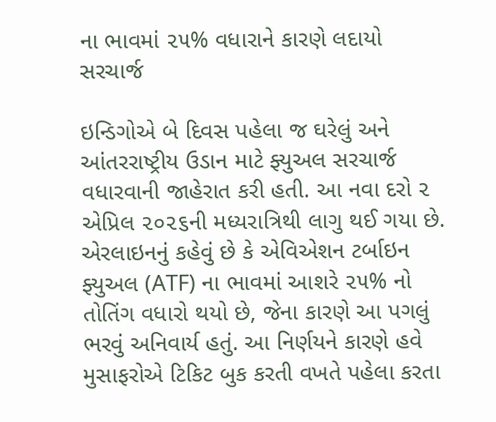ના ભાવમાં ૨૫% વધારાને કારણે લદાયો સરચાર્જ

ઇન્ડિગોએ બે દિવસ પહેલા જ ઘરેલું અને આંતરરાષ્ટ્રીય ઉડાન માટે ફ્યુઅલ સરચાર્જ વધારવાની જાહેરાત કરી હતી. આ નવા દરો ૨ એપ્રિલ ૨૦૨૬ની મધ્યરાત્રિથી લાગુ થઈ ગયા છે. એરલાઇનનું કહેવું છે કે એવિએશન ટર્બાઇન ફ્યુઅલ (ATF) ના ભાવમાં આશરે ૨૫% નો તોતિંગ વધારો થયો છે, જેના કારણે આ પગલું ભરવું અનિવાર્ય હતું. આ નિર્ણયને કારણે હવે મુસાફરોએ ટિકિટ બુક કરતી વખતે પહેલા કરતા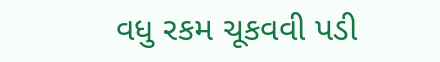વધુ રકમ ચૂકવવી પડી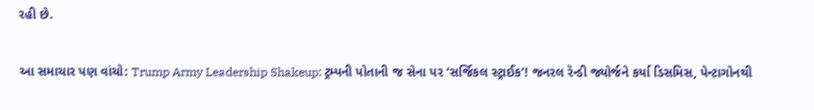રહી છે.

આ સમાચાર પણ વાંચો: Trump Army Leadership Shakeup: ટ્રમ્પની પોતાની જ સેના પર ‘સર્જિકલ સ્ટ્રાઈક’! જનરલ રૅન્ડી જ્યોર્જને કર્યા ડિસમિસ, પેન્ટાગોનથી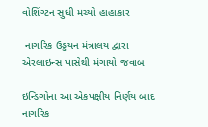વોશિંગ્ટન સુધી મચ્યો હાહાકાર

 નાગરિક ઉડ્ડયન મંત્રાલય દ્વારા એરલાઇન્સ પાસેથી મંગાયો જવાબ

ઇન્ડિગોના આ એકપક્ષીય નિર્ણય બાદ નાગરિક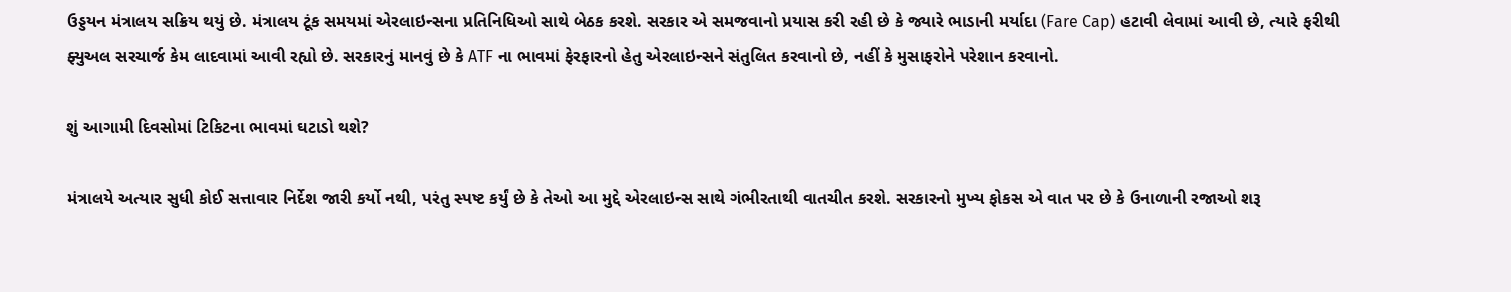ઉડ્ડયન મંત્રાલય સક્રિય થયું છે. મંત્રાલય ટૂંક સમયમાં એરલાઇન્સના પ્રતિનિધિઓ સાથે બેઠક કરશે. સરકાર એ સમજવાનો પ્રયાસ કરી રહી છે કે જ્યારે ભાડાની મર્યાદા (Fare Cap) હટાવી લેવામાં આવી છે, ત્યારે ફરીથી ફ્યુઅલ સરચાર્જ કેમ લાદવામાં આવી રહ્યો છે. સરકારનું માનવું છે કે ATF ના ભાવમાં ફેરફારનો હેતુ એરલાઇન્સને સંતુલિત કરવાનો છે, નહીં કે મુસાફરોને પરેશાન કરવાનો.

શું આગામી દિવસોમાં ટિકિટના ભાવમાં ઘટાડો થશે?

મંત્રાલયે અત્યાર સુધી કોઈ સત્તાવાર નિર્દેશ જારી કર્યો નથી, પરંતુ સ્પષ્ટ કર્યું છે કે તેઓ આ મુદ્દે એરલાઇન્સ સાથે ગંભીરતાથી વાતચીત કરશે. સરકારનો મુખ્ય ફોકસ એ વાત પર છે કે ઉનાળાની રજાઓ શરૂ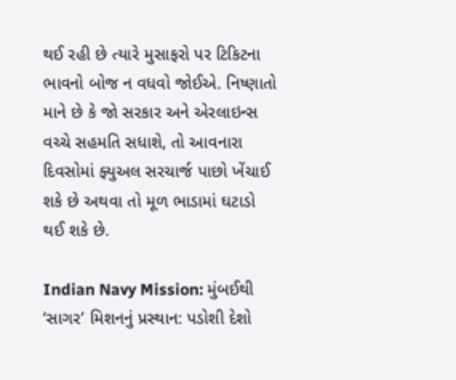થઈ રહી છે ત્યારે મુસાફરો પર ટિકિટના ભાવનો બોજ ન વધવો જોઈએ. નિષ્ણાતો માને છે કે જો સરકાર અને એરલાઇન્સ વચ્ચે સહમતિ સધાશે, તો આવનારા દિવસોમાં ફ્યુઅલ સરચાર્જ પાછો ખેંચાઈ શકે છે અથવા તો મૂળ ભાડામાં ઘટાડો થઈ શકે છે.

Indian Navy Mission: મુંબઈથી ‘સાગર’ મિશનનું પ્રસ્થાન: પડોશી દેશો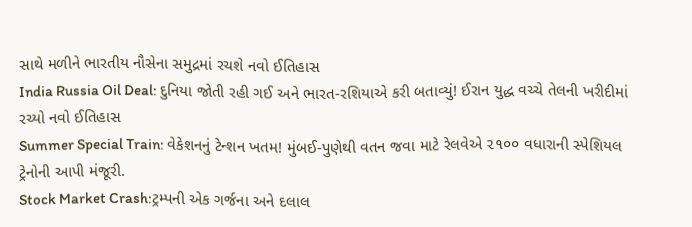સાથે મળીને ભારતીય નૌસેના સમુદ્રમાં રચશે નવો ઈતિહાસ
India Russia Oil Deal: દુનિયા જોતી રહી ગઈ અને ભારત-રશિયાએ કરી બતાવ્યું! ઈરાન યુદ્ધ વચ્ચે તેલની ખરીદીમાં રચ્યો નવો ઈતિહાસ
Summer Special Train: વેકેશનનું ટેન્શન ખતમ! મુંબઈ-પુણેથી વતન જવા માટે રેલવેએ ૨૧૦૦ વધારાની સ્પેશિયલ ટ્રેનોની આપી મંજૂરી.
Stock Market Crash:ટ્રમ્પની એક ગર્જના અને દલાલ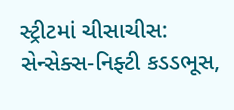સ્ટ્રીટમાં ચીસાચીસ: સેન્સેક્સ-નિફ્ટી કડડભૂસ,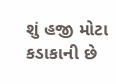શું હજી મોટા કડાકાની છે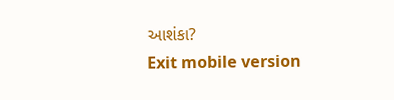આશંકા?
Exit mobile version